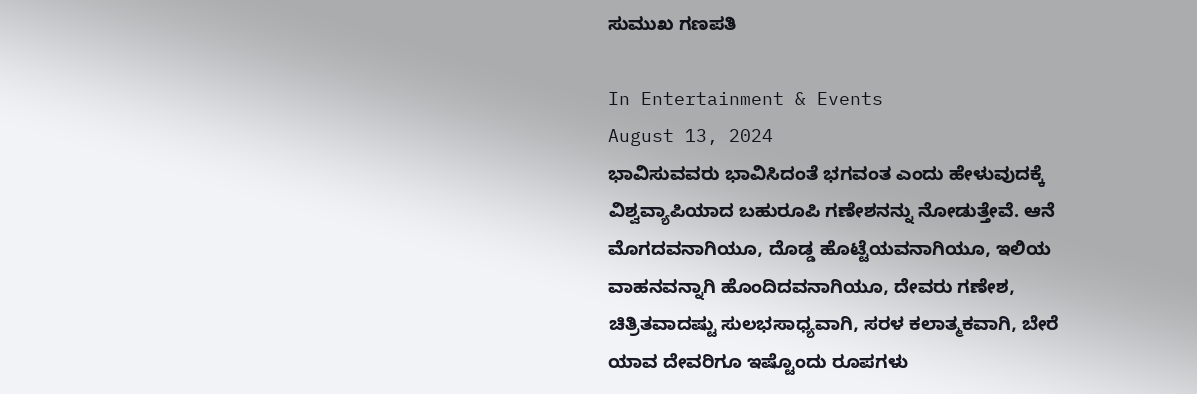ಸುಮುಖ ಗಣಪತಿ

In Entertainment & Events
August 13, 2024
ಭಾವಿಸುವವರು ಭಾವಿಸಿದಂತೆ ಭಗವಂತ ಎಂದು ಹೇಳುವುದಕ್ಕೆ ವಿಶ್ವವ್ಯಾಪಿಯಾದ ಬಹುರೂಪಿ ಗಣೇಶನನ್ನು ನೋಡುತ್ತೇವೆ. ಆನೆ ಮೊಗದವನಾಗಿಯೂ, ದೊಡ್ಡ ಹೊಟ್ಟೆಯವನಾಗಿಯೂ, ಇಲಿಯ ವಾಹನವನ್ನಾಗಿ ಹೊಂದಿದವನಾಗಿಯೂ, ದೇವರು ಗಣೇಶ, ಚಿತ್ರಿತವಾದಷ್ಟು ಸುಲಭಸಾಧ್ಯವಾಗಿ, ಸರಳ ಕಲಾತ್ಮಕವಾಗಿ, ಬೇರೆ ಯಾವ ದೇವರಿಗೂ ಇಷ್ಟೊಂದು ರೂಪಗಳು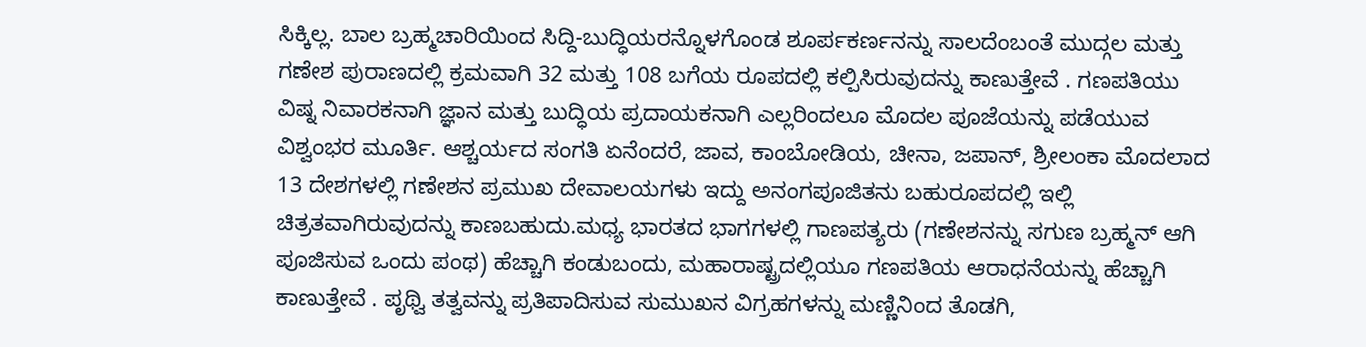ಸಿಕ್ಕಿಲ್ಲ. ಬಾಲ ಬ್ರಹ್ಮಚಾರಿಯಿಂದ ಸಿದ್ದಿ-ಬುದ್ಧಿಯರನ್ನೊಳಗೊಂಡ ಶೂರ್ಪಕರ್ಣನನ್ನು ಸಾಲದೆಂಬಂತೆ ಮುದ್ಗಲ ಮತ್ತು ಗಣೇಶ ಪುರಾಣದಲ್ಲಿ ಕ್ರಮವಾಗಿ 32 ಮತ್ತು 108 ಬಗೆಯ ರೂಪದಲ್ಲಿ ಕಲ್ಪಿಸಿರುವುದನ್ನು ಕಾಣುತ್ತೇವೆ . ಗಣಪತಿಯು ವಿಷ್ನ ನಿವಾರಕನಾಗಿ ಜ್ಞಾನ ಮತ್ತು ಬುದ್ಧಿಯ ಪ್ರದಾಯಕನಾಗಿ ಎಲ್ಲರಿಂದಲೂ ಮೊದಲ ಪೂಜೆಯನ್ನು ಪಡೆಯುವ ವಿಶ್ವಂಭರ ಮೂರ್ತಿ. ಆಶ್ಚರ್ಯದ ಸಂಗತಿ ಏನೆಂದರೆ, ಜಾವ, ಕಾಂಬೋಡಿಯ, ಚೀನಾ, ಜಪಾನ್, ಶ್ರೀಲಂಕಾ ಮೊದಲಾದ 13 ದೇಶಗಳಲ್ಲಿ ಗಣೇಶನ ಪ್ರಮುಖ ದೇವಾಲಯಗಳು ಇದ್ದು ಅನಂಗಪೂಜಿತನು ಬಹುರೂಪದಲ್ಲಿ ಇಲ್ಲಿ ಚಿತ್ರತವಾಗಿರುವುದನ್ನು ಕಾಣಬಹುದು.ಮಧ್ಯ ಭಾರತದ ಭಾಗಗಳಲ್ಲಿ ಗಾಣಪತ್ಯರು (ಗಣೇಶನನ್ನು ಸಗುಣ ಬ್ರಹ್ಮನ್ ಆಗಿ ಪೂಜಿಸುವ ಒಂದು ಪಂಥ) ಹೆಚ್ಚಾಗಿ ಕಂಡುಬಂದು, ಮಹಾರಾಷ್ಟ್ರದಲ್ಲಿಯೂ ಗಣಪತಿಯ ಆರಾಧನೆಯನ್ನು ಹೆಚ್ಚಾಗಿ ಕಾಣುತ್ತೇವೆ . ಪೃಥ್ವಿ ತತ್ವವನ್ನು ಪ್ರತಿಪಾದಿಸುವ ಸುಮುಖನ ವಿಗ್ರಹಗಳನ್ನು ಮಣ್ಣಿನಿಂದ ತೊಡಗಿ,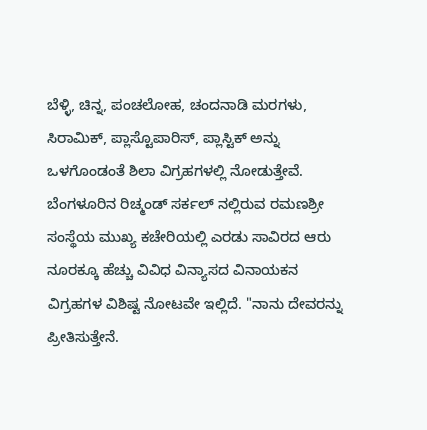ಬೆಳ್ಳಿ, ಚಿನ್ನ, ಪಂಚಲೋಹ, ಚಂದನಾಡಿ ಮರಗಳು, ಸಿರಾಮಿಕ್, ಪ್ಲಾಸ್ಟೊಪಾರಿಸ್, ಪ್ಲಾಸ್ಟಿಕ್ ಅನ್ನು ಒಳಗೊಂಡಂತೆ ಶಿಲಾ ವಿಗ್ರಹಗಳಲ್ಲಿ ನೋಡುತ್ತೇವೆ. ಬೆಂಗಳೂರಿನ ರಿಚ್ಮಂಡ್ ಸರ್ಕಲ್ ನಲ್ಲಿರುವ ರಮಣಶ್ರೀ ಸಂಸ್ಥೆಯ ಮುಖ್ಯ ಕಚೇರಿಯಲ್ಲಿ ಎರಡು ಸಾವಿರದ ಆರು ನೂರಕ್ಕೂ ಹೆಚ್ಚು ವಿವಿಧ ವಿನ್ಯಾಸದ ವಿನಾಯಕನ ವಿಗ್ರಹಗಳ ವಿಶಿಷ್ಟ ನೋಟವೇ ಇಲ್ಲಿದೆ. "ನಾನು ದೇವರನ್ನು ಪ್ರೀತಿಸುತ್ತೇನೆ.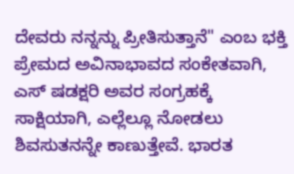ದೇವರು ನನ್ನನ್ನು ಪ್ರೀತಿಸುತ್ತಾನೆ" ಎಂಬ ಭಕ್ತಿ ಪ್ರೇಮದ ಅವಿನಾಭಾವದ ಸಂಕೇತವಾಗಿ, ಎಸ್ ಷಡಕ್ಷರಿ ಅವರ ಸಂಗ್ರಹಕ್ಕೆ ಸಾಕ್ಷಿಯಾಗಿ, ಎಲ್ಲೆಲ್ಲೂ ನೋಡಲು ಶಿವಸುತನನ್ನೇ ಕಾಣುತ್ತೇವೆ. ಭಾರತ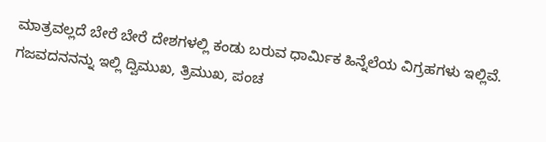ಮಾತ್ರವಲ್ಲದೆ ಬೇರೆ ಬೇರೆ ದೇಶಗಳಲ್ಲಿ ಕಂಡು ಬರುವ ಧಾರ್ಮಿಕ ಹಿನ್ನೆಲೆಯ ವಿಗ್ರಹಗಳು ಇಲ್ಲಿವೆ. ಗಜವದನನನ್ನು ಇಲ್ಲಿ ದ್ವಿಮುಖ, ತ್ರಿಮುಖ, ಪಂಚ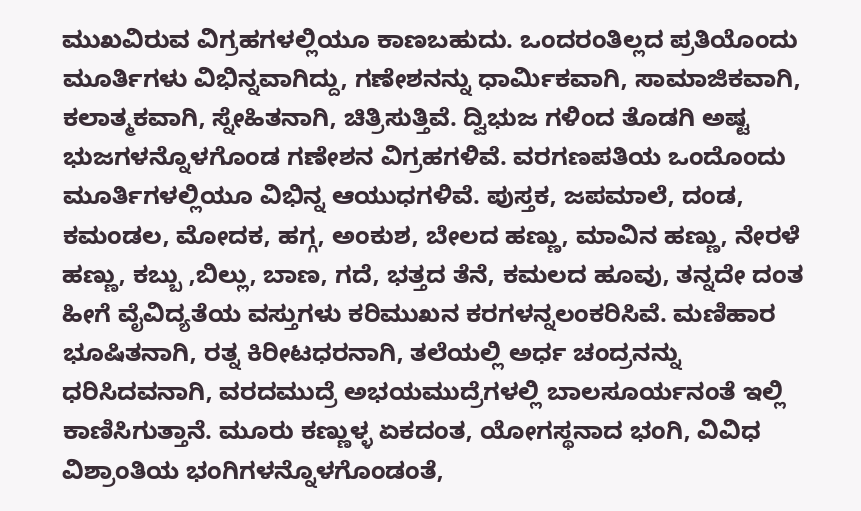ಮುಖವಿರುವ ವಿಗ್ರಹಗಳಲ್ಲಿಯೂ ಕಾಣಬಹುದು. ಒಂದರಂತಿಲ್ಲದ ಪ್ರತಿಯೊಂದು ಮೂರ್ತಿಗಳು ವಿಭಿನ್ನವಾಗಿದ್ದು, ಗಣೇಶನನ್ನು ಧಾರ್ಮಿಕವಾಗಿ, ಸಾಮಾಜಿಕವಾಗಿ, ಕಲಾತ್ಮಕವಾಗಿ, ಸ್ನೇಹಿತನಾಗಿ, ಚಿತ್ರಿಸುತ್ತಿವೆ. ದ್ವಿಭುಜ ಗಳಿಂದ ತೊಡಗಿ ಅಷ್ಟ ಭುಜಗಳನ್ನೊಳಗೊಂಡ ಗಣೇಶನ ವಿಗ್ರಹಗಳಿವೆ. ವರಗಣಪತಿಯ ಒಂದೊಂದು ಮೂರ್ತಿಗಳಲ್ಲಿಯೂ ವಿಭಿನ್ನ ಆಯುಧಗಳಿವೆ. ಪುಸ್ತಕ, ಜಪಮಾಲೆ, ದಂಡ, ಕಮಂಡಲ, ಮೋದಕ, ಹಗ್ಗ, ಅಂಕುಶ, ಬೇಲದ ಹಣ್ಣು, ಮಾವಿನ ಹಣ್ಣು, ನೇರಳೆ ಹಣ್ಣು, ಕಬ್ಬು ,ಬಿಲ್ಲು, ಬಾಣ, ಗದೆ, ಭತ್ತದ ತೆನೆ, ಕಮಲದ ಹೂವು, ತನ್ನದೇ ದಂತ ಹೀಗೆ ವೈವಿದ್ಯತೆಯ ವಸ್ತುಗಳು ಕರಿಮುಖನ ಕರಗಳನ್ನಲಂಕರಿಸಿವೆ. ಮಣಿಹಾರ ಭೂಷಿತನಾಗಿ, ರತ್ನ ಕಿರೀಟಧರನಾಗಿ, ತಲೆಯಲ್ಲಿ ಅರ್ಧ ಚಂದ್ರನನ್ನು ಧರಿಸಿದವನಾಗಿ, ವರದಮುದ್ರೆ ಅಭಯಮುದ್ರೆಗಳಲ್ಲಿ ಬಾಲಸೂರ್ಯನಂತೆ ಇಲ್ಲಿ ಕಾಣಿಸಿಗುತ್ತಾನೆ. ಮೂರು ಕಣ್ಣುಳ್ಳ ಏಕದಂತ, ಯೋಗಸ್ಥನಾದ ಭಂಗಿ, ವಿವಿಧ ವಿಶ್ರಾಂತಿಯ ಭಂಗಿಗಳನ್ನೊಳಗೊಂಡಂತೆ,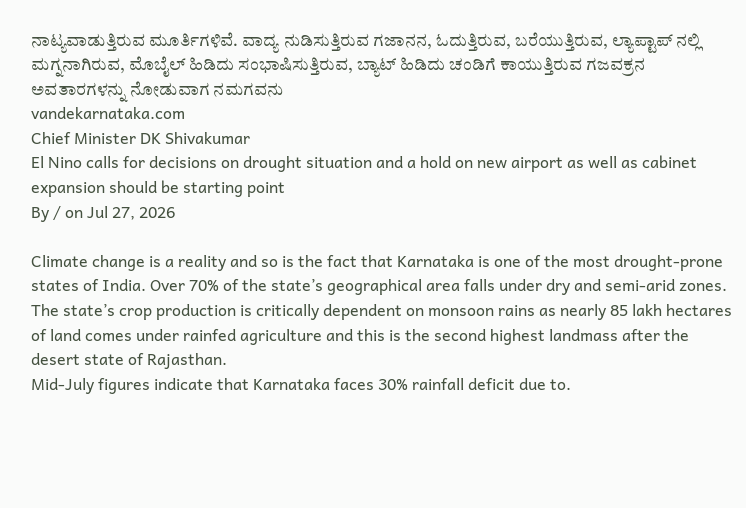ನಾಟ್ಯವಾಡುತ್ತಿರುವ ಮೂರ್ತಿಗಳಿವೆ. ವಾದ್ಯ ನುಡಿಸುತ್ತಿರುವ ಗಜಾನನ, ಓದುತ್ತಿರುವ, ಬರೆಯುತ್ತಿರುವ, ಲ್ಯಾಪ್ಟಾಪ್ ನಲ್ಲಿ ಮಗ್ನನಾಗಿರುವ, ಮೊಬೈಲ್ ಹಿಡಿದು ಸಂಭಾಷಿಸುತ್ತಿರುವ, ಬ್ಯಾಟ್ ಹಿಡಿದು ಚಂಡಿಗೆ ಕಾಯುತ್ತಿರುವ ಗಜವಕ್ರನ ಅವತಾರಗಳನ್ನು ನೋಡುವಾಗ ನಮಗವನು
vandekarnataka.com
Chief Minister DK Shivakumar
El Nino calls for decisions on drought situation and a hold on new airport as well as cabinet expansion should be starting point
By / on Jul 27, 2026

Climate change is a reality and so is the fact that Karnataka is one of the most drought-prone states of India. Over 70% of the state’s geographical area falls under dry and semi-arid zones. The state’s crop production is critically dependent on monsoon rains as nearly 85 lakh hectares of land comes under rainfed agriculture and this is the second highest landmass after the desert state of Rajasthan.
Mid-July figures indicate that Karnataka faces 30% rainfall deficit due to.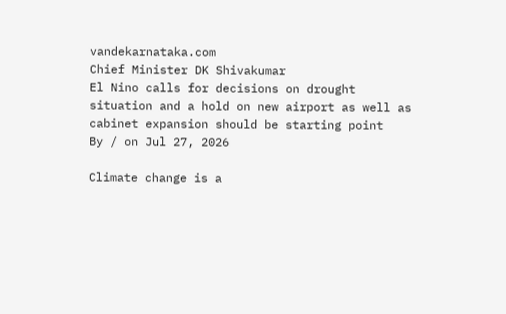vandekarnataka.com
Chief Minister DK Shivakumar
El Nino calls for decisions on drought situation and a hold on new airport as well as cabinet expansion should be starting point
By / on Jul 27, 2026

Climate change is a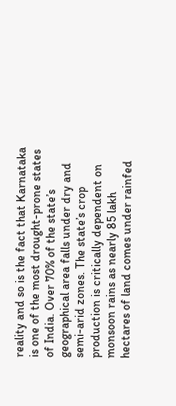reality and so is the fact that Karnataka is one of the most drought-prone states of India. Over 70% of the state’s geographical area falls under dry and semi-arid zones. The state’s crop production is critically dependent on monsoon rains as nearly 85 lakh hectares of land comes under rainfed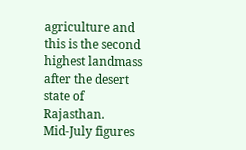agriculture and this is the second highest landmass after the desert state of Rajasthan.
Mid-July figures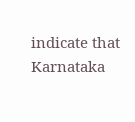indicate that Karnataka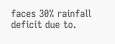faces 30% rainfall deficit due to.